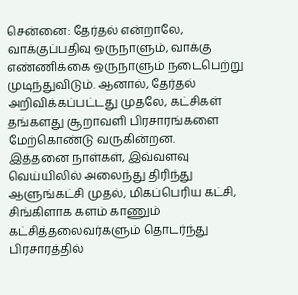சென்னை: தேர்தல் என்றாலே, வாக்குப்பதிவு ஒருநாளும், வாக்கு எண்ணிக்கை ஒருநாளும் நடைபெற்று முடிந்துவிடும். ஆனால், தேர்தல் அறிவிக்கப்பட்டது முதலே, கட்சிகள் தங்களது சூறாவளி பிரசாரங்களை மேற்கொண்டு வருகின்றன.
இத்தனை நாள்கள், இவ்வளவு வெய்யிலில் அலைந்து திரிந்து ஆளுங்கட்சி முதல், மிகப்பெரிய கட்சி, சிங்கிளாக களம் காணும் கட்சித்தலைவர்களும் தொடர்ந்து பிரசாரத்தில்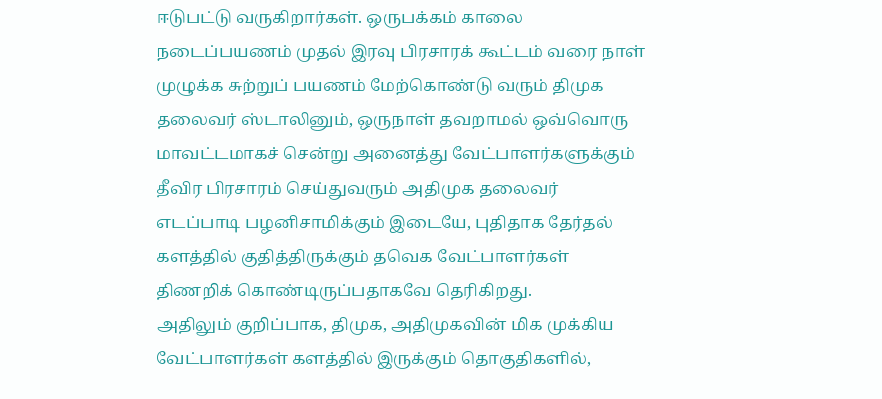ஈடுபட்டு வருகிறார்கள். ஒருபக்கம் காலை நடைப்பயணம் முதல் இரவு பிரசாரக் கூட்டம் வரை நாள் முழுக்க சுற்றுப் பயணம் மேற்கொண்டு வரும் திமுக தலைவர் ஸ்டாலினும், ஒருநாள் தவறாமல் ஒவ்வொரு மாவட்டமாகச் சென்று அனைத்து வேட்பாளர்களுக்கும் தீவிர பிரசாரம் செய்துவரும் அதிமுக தலைவர் எடப்பாடி பழனிசாமிக்கும் இடையே, புதிதாக தேர்தல் களத்தில் குதித்திருக்கும் தவெக வேட்பாளர்கள் திணறிக் கொண்டிருப்பதாகவே தெரிகிறது.
அதிலும் குறிப்பாக, திமுக, அதிமுகவின் மிக முக்கிய வேட்பாளர்கள் களத்தில் இருக்கும் தொகுதிகளில்,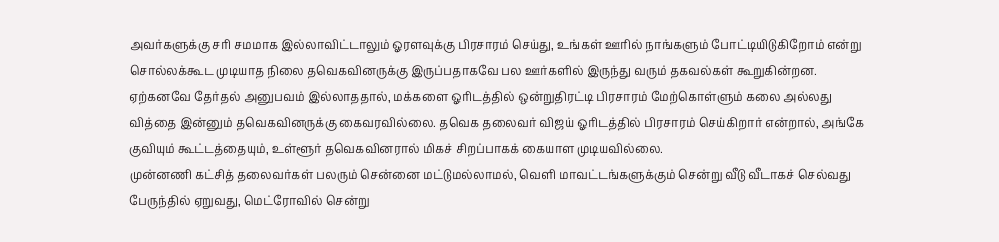அவர்களுக்கு சரி சமமாக இல்லாவிட்டாலும் ஓரளவுக்கு பிரசாரம் செய்து, உங்கள் ஊரில் நாங்களும் போட்டியிடுகிறோம் என்று சொல்லக்கூட முடியாத நிலை தவெகவினருக்கு இருப்பதாகவே பல ஊர்களில் இருந்து வரும் தகவல்கள் கூறுகின்றன.
ஏற்கனவே தேர்தல் அனுபவம் இல்லாததால், மக்களை ஓரிடத்தில் ஒன்றுதிரட்டி பிரசாரம் மேற்கொள்ளும் கலை அல்லது வித்தை இன்னும் தவெகவினருக்கு கைவரவில்லை. தவெக தலைவர் விஜய் ஓரிடத்தில் பிரசாரம் செய்கிறார் என்றால், அங்கே குவியும் கூட்டத்தையும், உள்ளூர் தவெகவினரால் மிகச் சிறப்பாகக் கையாள முடியவில்லை.
முன்னணி கட்சித் தலைவர்கள் பலரும் சென்னை மட்டுமல்லாமல், வெளி மாவட்டங்களுக்கும் சென்று வீடு வீடாகச் செல்வது பேருந்தில் ஏறுவது, மெட்ரோவில் சென்று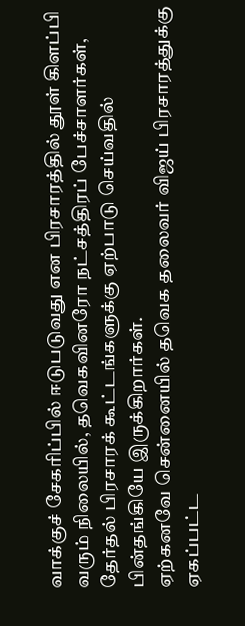வாக்குச் சேகரிப்பில் ஈடுபடுவது என பிரசாரத்தில் தூள் கிளப்பி வரும் நிலையில், தவெகவினரோ நட்சத்திரப் பேச்சாளர்கள், தேர்தல் பிரசாரக் கூட்டங்களுக்கு ஏற்பாடு செய்வதில் பின்தங்கியே இருக்கிறார்கள்.
ஏற்கனவே சென்னையில் தவெக தலைவர் விஜய் பிரசாரத்துக்கு ஏகப்பட்ட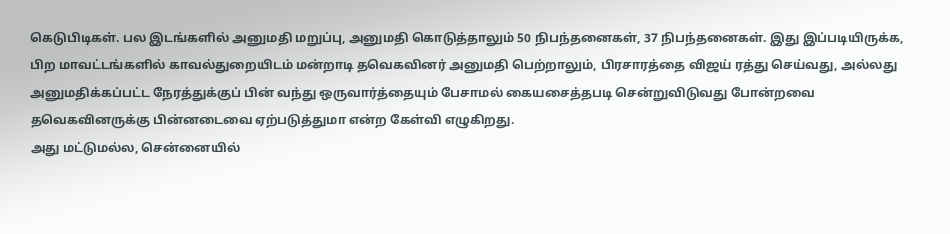கெடுபிடிகள். பல இடங்களில் அனுமதி மறுப்பு, அனுமதி கொடுத்தாலும் 50 நிபந்தனைகள், 37 நிபந்தனைகள். இது இப்படியிருக்க, பிற மாவட்டங்களில் காவல்துறையிடம் மன்றாடி தவெகவினர் அனுமதி பெற்றாலும், பிரசாரத்தை விஜய் ரத்து செய்வது, அல்லது அனுமதிக்கப்பட்ட நேரத்துக்குப் பின் வந்து ஒருவார்த்தையும் பேசாமல் கையசைத்தபடி சென்றுவிடுவது போன்றவை தவெகவினருக்கு பின்னடைவை ஏற்படுத்துமா என்ற கேள்வி எழுகிறது.
அது மட்டுமல்ல, சென்னையில்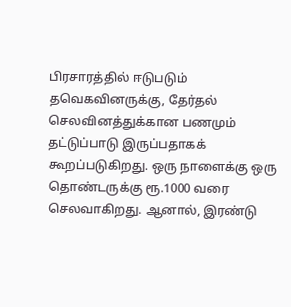பிரசாரத்தில் ஈடுபடும் தவெகவினருக்கு, தேர்தல் செலவினத்துக்கான பணமும் தட்டுப்பாடு இருப்பதாகக் கூறப்படுகிறது. ஒரு நாளைக்கு ஒரு தொண்டருக்கு ரூ.1000 வரை செலவாகிறது. ஆனால், இரண்டு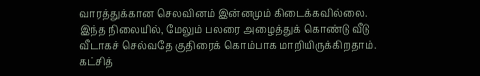வாரத்துக்கான செலவினம் இன்னமும் கிடைக்கவில்லை. இந்த நிலையில், மேலும் பலரை அழைத்துக் கொண்டு வீடு வீடாகச் செல்வதே குதிரைக் கொம்பாக மாறியிருக்கிறதாம்.
கட்சித்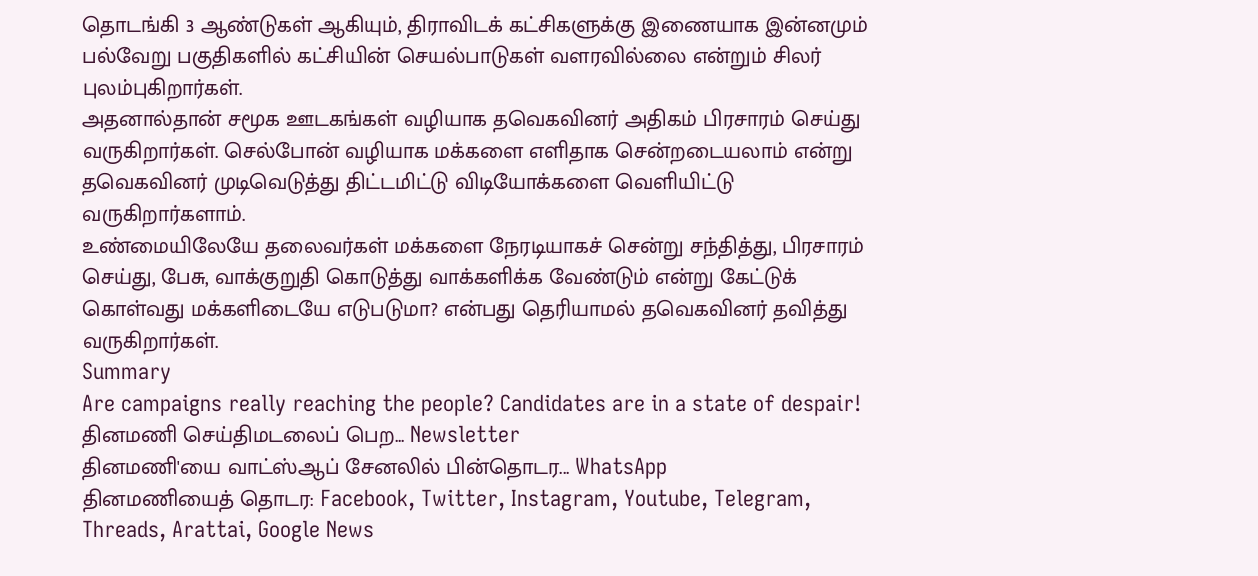தொடங்கி 3 ஆண்டுகள் ஆகியும், திராவிடக் கட்சிகளுக்கு இணையாக இன்னமும் பல்வேறு பகுதிகளில் கட்சியின் செயல்பாடுகள் வளரவில்லை என்றும் சிலர் புலம்புகிறார்கள்.
அதனால்தான் சமூக ஊடகங்கள் வழியாக தவெகவினர் அதிகம் பிரசாரம் செய்து வருகிறார்கள். செல்போன் வழியாக மக்களை எளிதாக சென்றடையலாம் என்று தவெகவினர் முடிவெடுத்து திட்டமிட்டு விடியோக்களை வெளியிட்டு வருகிறார்களாம்.
உண்மையிலேயே தலைவர்கள் மக்களை நேரடியாகச் சென்று சந்தித்து, பிரசாரம் செய்து, பேசு, வாக்குறுதி கொடுத்து வாக்களிக்க வேண்டும் என்று கேட்டுக் கொள்வது மக்களிடையே எடுபடுமா? என்பது தெரியாமல் தவெகவினர் தவித்து வருகிறார்கள்.
Summary
Are campaigns really reaching the people? Candidates are in a state of despair!
தினமணி செய்திமடலைப் பெற... Newsletter
தினமணி'யை வாட்ஸ்ஆப் சேனலில் பின்தொடர... WhatsApp
தினமணியைத் தொடர: Facebook, Twitter, Instagram, Youtube, Telegram, Threads, Arattai, Google News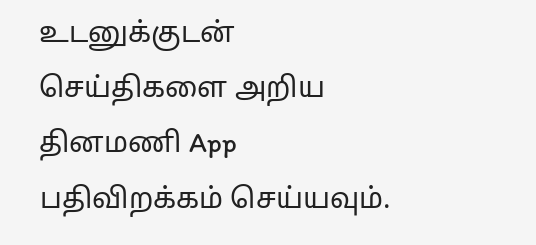உடனுக்குடன் செய்திகளை அறிய தினமணி App பதிவிறக்கம் செய்யவும்.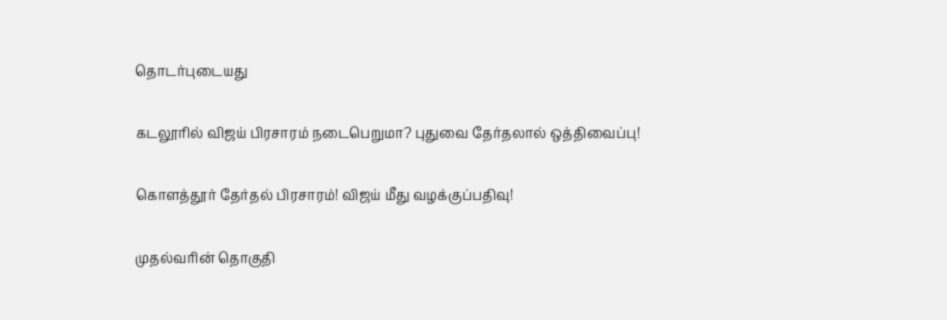தொடர்புடையது

கடலூரில் விஜய் பிரசாரம் நடைபெறுமா? புதுவை தேர்தலால் ஒத்திவைப்பு!

கொளத்தூர் தேர்தல் பிரசாரம்! விஜய் மீது வழக்குப்பதிவு!

முதல்வரின் தொகுதி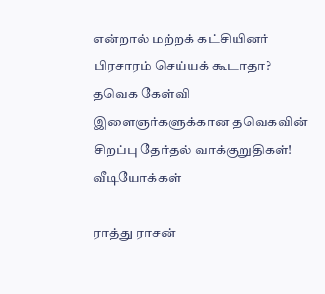என்றால் மற்றக் கட்சியினர் பிரசாரம் செய்யக் கூடாதா? தவெக கேள்வி
இளைஞர்களுக்கான தவெகவின் சிறப்பு தேர்தல் வாக்குறுதிகள்!
வீடியோக்கள்

ராத்து ராசன்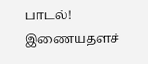பாடல்!
இணையதளச்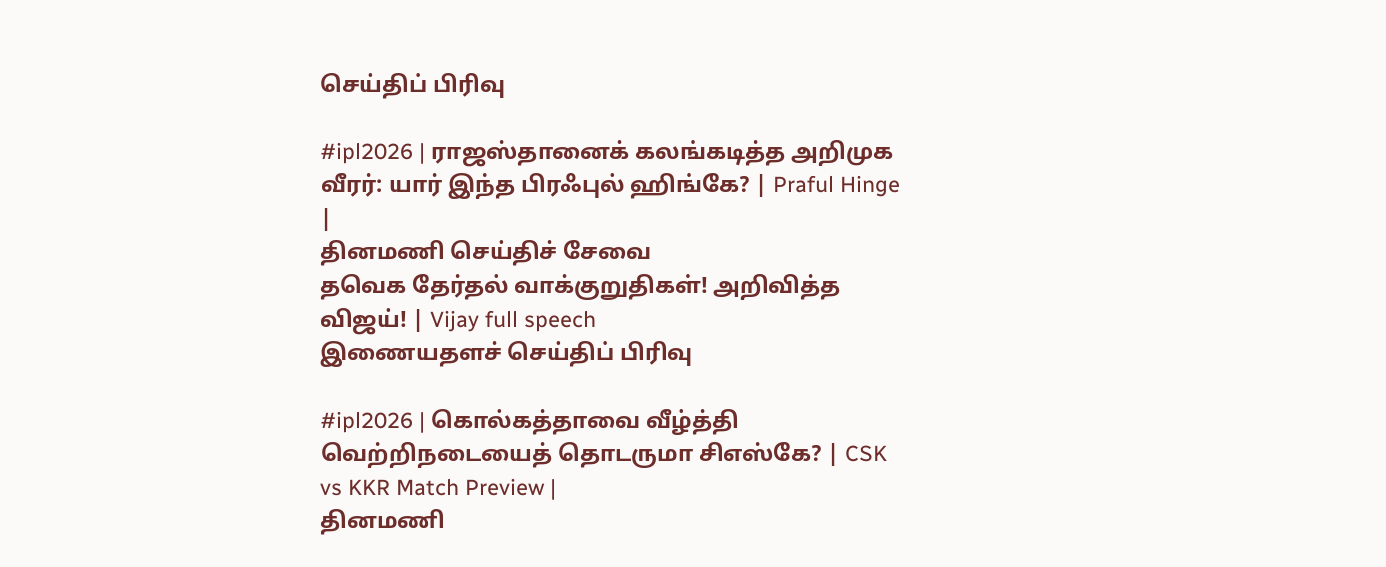செய்திப் பிரிவு

#ipl2026 | ராஜஸ்தானைக் கலங்கடித்த அறிமுக வீரர்: யார் இந்த பிரஃபுல் ஹிங்கே? | Praful Hinge |
தினமணி செய்திச் சேவை
தவெக தேர்தல் வாக்குறுதிகள்! அறிவித்த விஜய்! | Vijay full speech
இணையதளச் செய்திப் பிரிவு

#ipl2026 | கொல்கத்தாவை வீழ்த்தி வெற்றிநடையைத் தொடருமா சிஎஸ்கே? | CSK vs KKR Match Preview |
தினமணி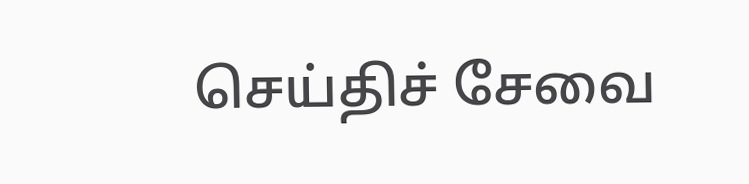செய்திச் சேவை